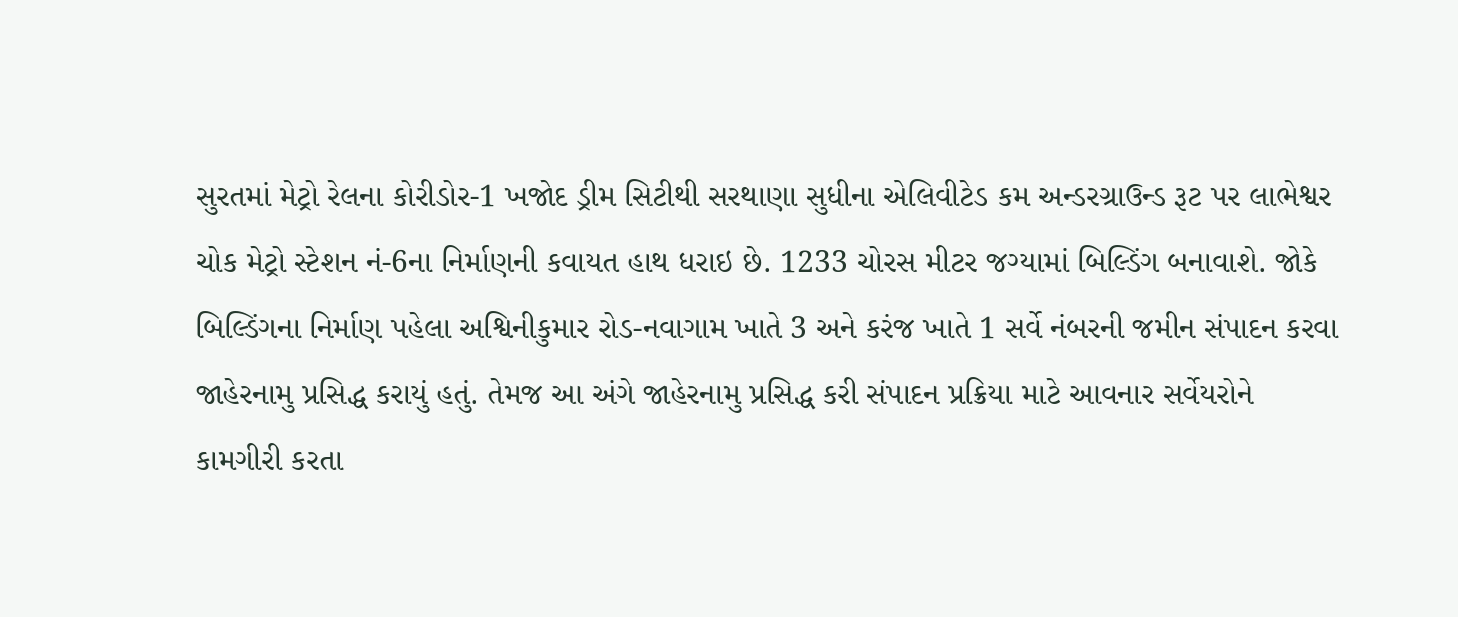સુરતમાં મેટ્રો રેલના કોરીડોર-1 ખજોદ ડ્રીમ સિટીથી સરથાણા સુધીના એલિવીટેડ કમ અન્ડરગ્રાઉન્ડ રૂટ પર લાભેશ્વર ચોક મેટ્રો સ્ટેશન નં-6ના નિર્માણની કવાયત હાથ ધરાઇ છે. 1233 ચોરસ મીટર જગ્યામાં બિલ્ડિંગ બનાવાશે. જોકે બિલ્ડિંગના નિર્માણ પહેલા અશ્વિનીકુમાર રોડ-નવાગામ ખાતે 3 અને કરંજ ખાતે 1 સર્વે નંબરની જમીન સંપાદન કરવા જાહેરનામુ પ્રસિદ્ધ કરાયું હતું. તેમજ આ અંગે જાહેરનામુ પ્રસિદ્ધ કરી સંપાદન પ્રક્રિયા માટે આવનાર સર્વેયરોને કામગીરી કરતા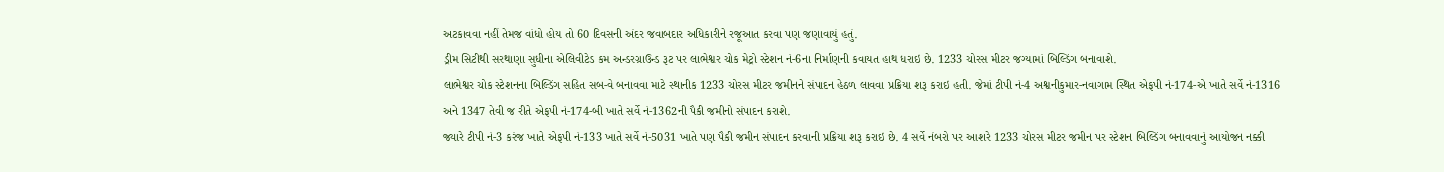અટકાવવા નહીં તેમજ વાંધો હોય તો 60 દિવસની અંદર જવાબદાર અધિકારીને રજૂઆત કરવા પણ જણાવાયું હતું.
ડ્રીમ સિટીથી સરથાણા સુધીના એલિવીટેડ કમ અન્ડરગ્રાઉન્ડ રૂટ પર લાભેશ્વર ચોક મેટ્રો સ્ટેશન નં-6ના નિર્માણની કવાયત હાથ ધરાઇ છે. 1233 ચોરસ મીટર જગ્યામાં બિલ્ડિંગ બનાવાશે.
લાભેશ્વર ચોક સ્ટેશનના બિલ્ડિંગ સહિત સબ-વે બનાવવા માટે સ્થાનીક 1233 ચોરસ મીટર જમીનને સંપાદન હેઠળ લાવવા પ્રક્રિયા શરૂ કરાઇ હતી. જેમાં ટીપી નં-4 અશ્વનીકુમાર-નવાગામ સ્થિત એફપી નં-174-એ ખાતે સર્વે નં-1316 અને 1347 તેવી જ રીતે એફપી નં-174-બી ખાતે સર્વે નં-1362ની પૈકી જમીનો સંપાદન કરાશે.
જ્યારે ટીપી નં-3 કરંજ ખાતે એફપી નં-133 ખાતે સર્વે નં-5031 ખાતે પણ પૈકી જમીન સંપાદન કરવાની પ્રક્રિયા શરૂ કરાઇ છે. 4 સર્વે નંબરો પર આશરે 1233 ચોરસ મીટર જમીન પર સ્ટેશન બિલ્ડિંગ બનાવવાનું આયોજન નક્કી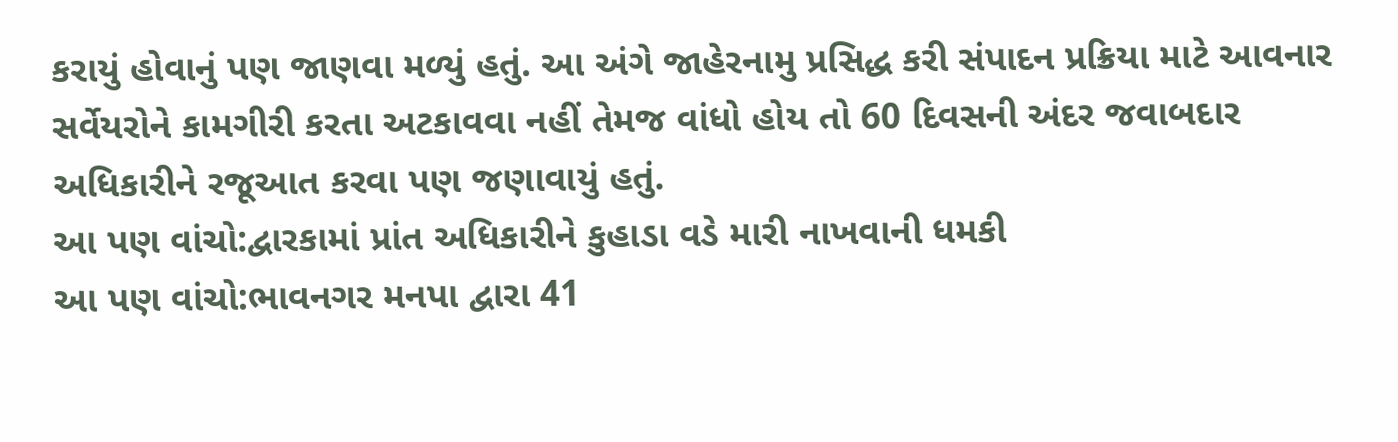કરાયું હોવાનું પણ જાણવા મળ્યું હતું. આ અંગે જાહેરનામુ પ્રસિદ્ધ કરી સંપાદન પ્રક્રિયા માટે આવનાર સર્વેયરોને કામગીરી કરતા અટકાવવા નહીં તેમજ વાંધો હોય તો 60 દિવસની અંદર જવાબદાર અધિકારીને રજૂઆત કરવા પણ જણાવાયું હતું.
આ પણ વાંચો:દ્વારકામાં પ્રાંત અધિકારીને કુહાડા વડે મારી નાખવાની ધમકી
આ પણ વાંચો:ભાવનગર મનપા દ્વારા 41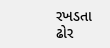રખડતા ઢોર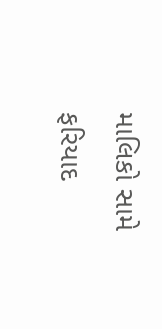માલિકો સામે ફરિયાદ